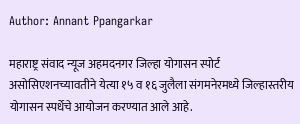Author: Annant Ppangarkar

महाराष्ट्र संवाद न्यूज अहमदनगर जिल्हा योगासन स्पोर्ट असोसिएशनच्यावतीने येत्या १५ व १६ जुलैला संगमनेरमध्ये जिल्हास्तरीय योगासन स्पर्धेचे आयोजन करण्यात आले आहे.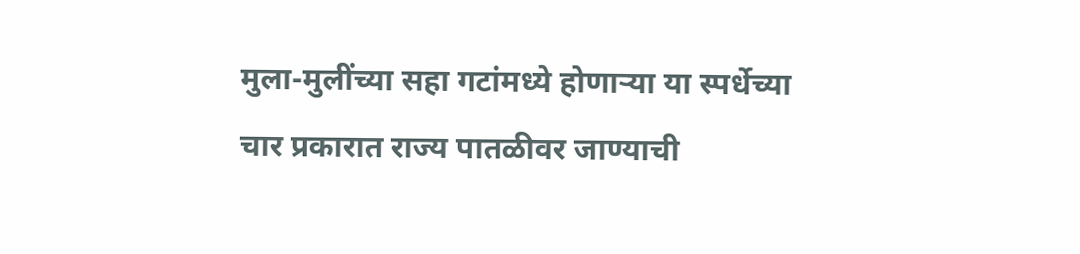मुला-मुलींच्या सहा गटांमध्ये होणाऱ्या या स्पर्धेच्या चार प्रकारात राज्य पातळीवर जाण्याची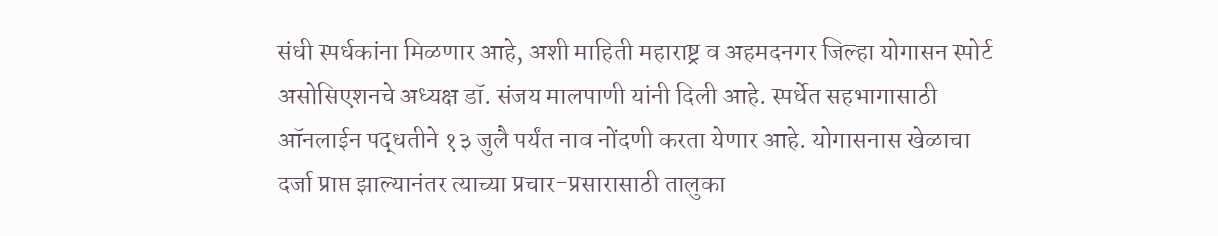संधी स्पर्धकांना मिळणार आहे, अशी माहिती महाराष्ट्र व अहमदनगर जिल्हा योगासन स्पोर्ट असोसिएशनचे अध्यक्ष डॉ. संजय मालपाणी यांनी दिली आहे. स्पर्धेत सहभागासाठी ऑनलाईन पद्धतीने १३ जुलै पर्यंत नाव नोंदणी करता येणार आहे. योगासनास खेळाचा दर्जा प्राप्त झाल्यानंतर त्याच्या प्रचार-प्रसारासाठी तालुका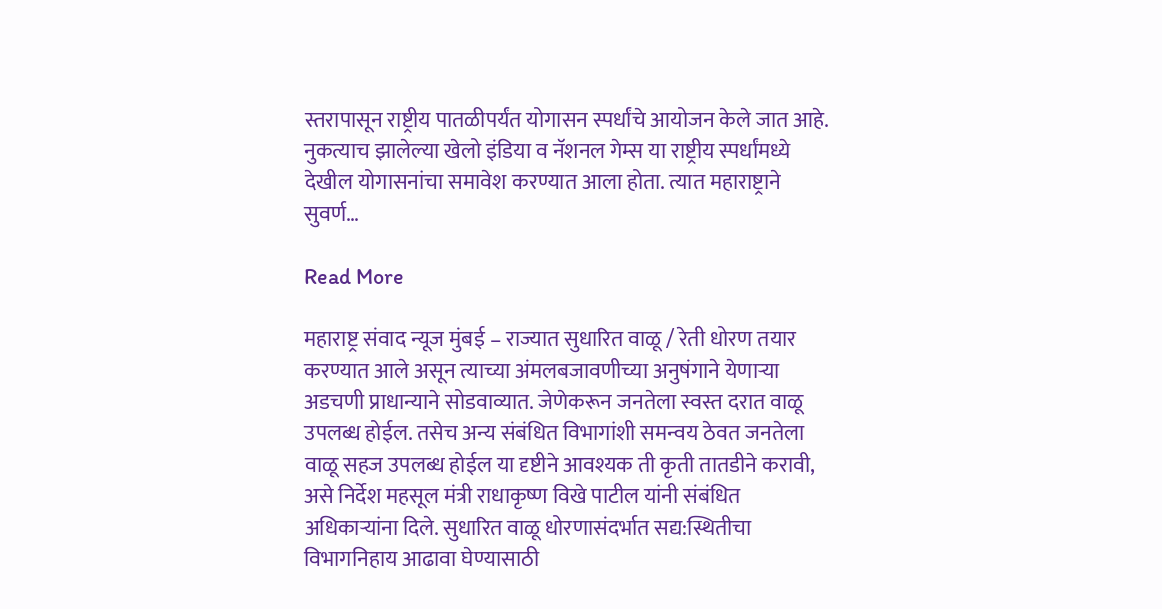स्तरापासून राष्ट्रीय पातळीपर्यंत योगासन स्पर्धांचे आयोजन केले जात आहे. नुकत्याच झालेल्या खेलो इंडिया व नॅशनल गेम्स या राष्ट्रीय स्पर्धांमध्ये देखील योगासनांचा समावेश करण्यात आला होता. त्यात महाराष्ट्राने सुवर्ण…

Read More

महाराष्ट्र संवाद न्यूज मुंबई – राज्यात सुधारित वाळू / रेती धोरण तयार करण्यात आले असून त्याच्या अंमलबजावणीच्या अनुषंगाने येणाऱ्या अडचणी प्राधान्याने सोडवाव्यात. जेणेकरून जनतेला स्वस्त दरात वाळू उपलब्ध होईल. तसेच अन्य संबंधित विभागांशी समन्वय ठेवत जनतेला वाळू सहज उपलब्ध होईल या दृष्टीने आवश्यक ती कृती तातडीने करावी, असे निर्देश महसूल मंत्री राधाकृष्ण विखे पाटील यांनी संबंधित अधिकाऱ्यांना दिले. सुधारित वाळू धोरणासंदर्भात सद्य:स्थितीचा विभागनिहाय आढावा घेण्यासाठी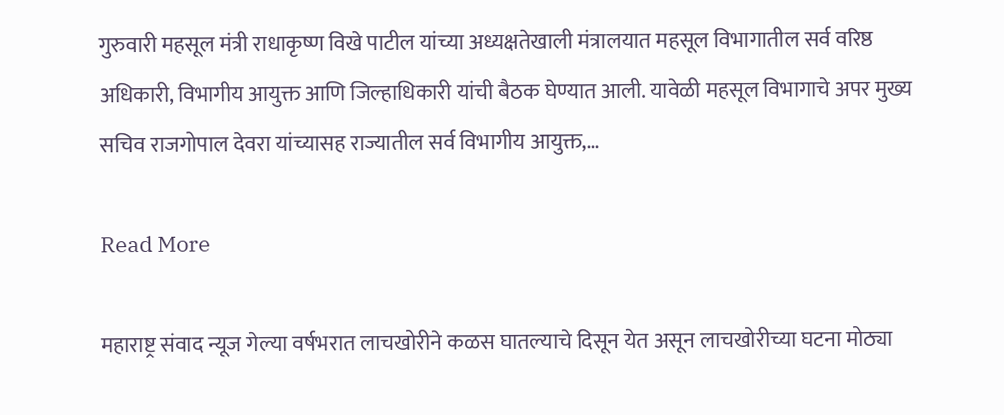गुरुवारी महसूल मंत्री राधाकृष्ण विखे पाटील यांच्या अध्यक्षतेखाली मंत्रालयात महसूल विभागातील सर्व वरिष्ठ अधिकारी, विभागीय आयुक्त आणि जिल्हाधिकारी यांची बैठक घेण्यात आली. यावेळी महसूल विभागाचे अपर मुख्य सचिव राजगोपाल देवरा यांच्यासह राज्यातील सर्व विभागीय आयुक्त,…

Read More

महाराष्ट्र संवाद न्यूज गेल्या वर्षभरात लाचखोरीने कळस घातल्याचे दिसून येत असून लाचखोरीच्या घटना मोठ्या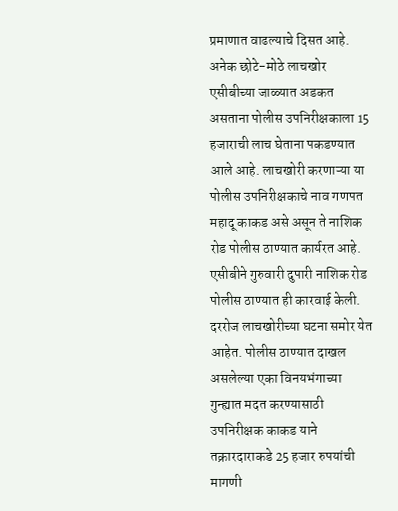प्रमाणात वाढल्याचे दिसत आहे. अनेक छोटे-मोठे लाचखोर एसीबीच्या जाळ्यात अडकत असताना पोलीस उपनिरीक्षकाला 15 हजाराची लाच घेताना पकडण्यात आले आहे. लाचखोरी करणाऱ्या या पोलीस उपनिरीक्षकाचे नाव गणपत महादू काकड असे असून ते नाशिक रोड पोलीस ठाण्यात कार्यरत आहे. एसीबीने गुरुवारी दुपारी नाशिक रोड पोलीस ठाण्यात ही कारवाई केली. दररोज लाचखोरीच्या घटना समोर येत आहेत. पोलीस ठाण्यात दाखल असलेल्या एका विनयभंगाच्या गुन्ह्यात मदत करण्यासाठी उपनिरीक्षक काकड याने तक्रारदाराकडे 25 हजार रुपयांची मागणी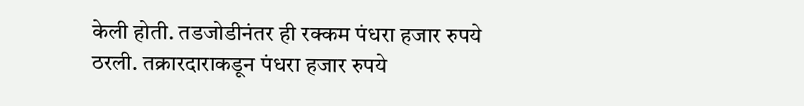केली होती. तडजोडीनंतर ही रक्कम पंधरा हजार रुपये ठरली. तक्रारदाराकडून पंधरा हजार रुपये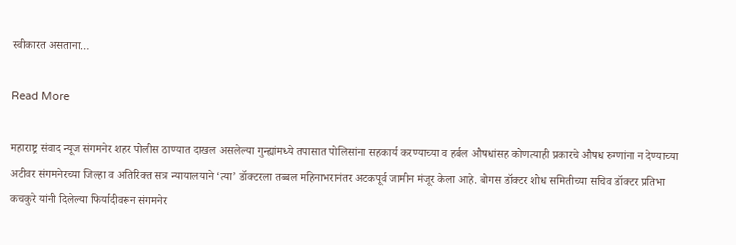स्वीकारत असताना…

Read More

महाराष्ट्र संवाद न्यूज संगमनेर शहर पोलीस ठाण्यात दाखल असलेल्या गुन्ह्यांमध्ये तपासात पोलिसांना सहकार्य करण्याच्या व हर्बल औषधांसह कोणत्याही प्रकारचे औषध रुग्णांना न देण्याच्या अटीवर संगमनेरच्या जिल्हा व अतिरिक्त सत्र न्यायालयाने ‘त्या’ डॉक्टरला तब्बल महिनाभरानंतर अटकपूर्व जामीन मंजूर केला आहे. बोगस डॉक्टर शोध समितीच्या सचिव डॉक्टर प्रतिभा कचकुरे यांनी दिलेल्या फिर्यादीवरून संगमनेर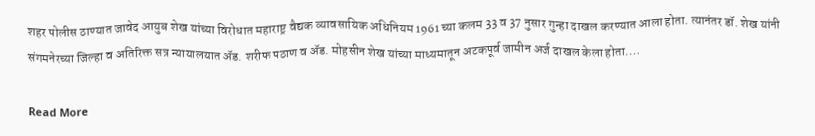शहर पोलीस ठाण्यात जावेद आयुब शेख यांच्या विरोधात महाराष्ट्र वैद्यक व्यावसायिक अधिनियम 1961 च्या कलम 33 व 37 नुसार गुन्हा दाखल करण्यात आला होता. त्यानंतर डॉ. शेख यांनी संगमनेरच्या जिल्हा व अतिरिक्त सत्र न्यायालयात ॲड. शरीफ पठाण व ॲड. मोहसीन शेख यांच्या माध्यमातून अटकपूर्व जामीन अर्ज दाखल केला होता.…

Read More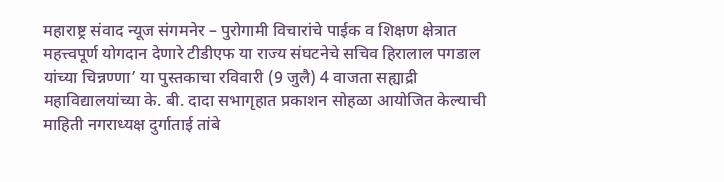महाराष्ट्र संवाद न्यूज संगमनेर – पुरोगामी विचारांचे पाईक व शिक्षण क्षेत्रात महत्त्वपूर्ण योगदान देणारे टीडीएफ या राज्य संघटनेचे सचिव हिरालाल पगडाल यांच्या चिन्नण्णा’ या पुस्तकाचा रविवारी (9 जुलै) 4 वाजता सह्याद्री महाविद्यालयांच्या के. बी. दादा सभागृहात प्रकाशन सोहळा आयोजित केल्याची माहिती नगराध्यक्ष दुर्गाताई तांबे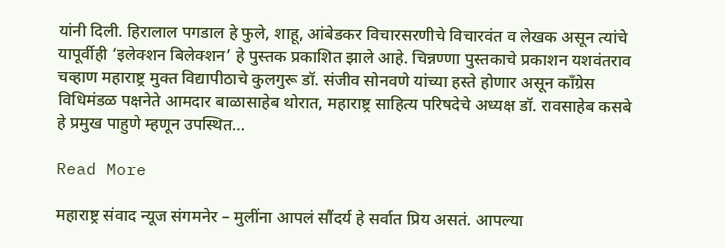यांनी दिली. हिरालाल पगडाल हे फुले, शाहू, आंबेडकर विचारसरणीचे विचारवंत व लेखक असून त्यांचे यापूर्वीही ‘इलेक्शन बिलेक्शन’ हे पुस्तक प्रकाशित झाले आहे. चिन्नण्णा पुस्तकाचे प्रकाशन यशवंतराव चव्हाण महाराष्ट्र मुक्त विद्यापीठाचे कुलगुरू डॉ. संजीव सोनवणे यांच्या हस्ते होणार असून काँग्रेस विधिमंडळ पक्षनेते आमदार बाळासाहेब थोरात, महाराष्ट्र साहित्य परिषदेचे अध्यक्ष डॉ. रावसाहेब कसबे हे प्रमुख पाहुणे म्हणून उपस्थित…

Read More

महाराष्ट्र संवाद न्यूज संगमनेर – मुलींना आपलं सौंदर्य हे सर्वात प्रिय असतं. आपल्या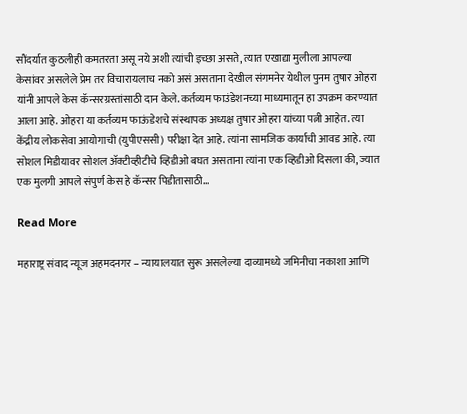सौंदर्यात कुठलीही कमतरता असू नये अशी त्यांची इच्छा असते, त्यात एखाद्या मुलीला आपल्या केसांवर असलेले प्रेम तर विचारायलाच नको असं असताना देखील संगमनेर येथील पुनम तुषार ओहरा यांनी आपले केस कॅन्सरग्रस्तांसाठी दान केले. कर्तव्यम फाउंडेशनच्या माध्यमातून हा उपक्रम करण्यात आला आहे. ओहरा या कर्तव्यम फाऊंडेशचे संस्थापक अध्यक्ष तुषार ओहरा यांच्या पत्नी आहेत. त्या केंद्रीय लोकसेवा आयोगाची (युपीएससी) परीक्षा देत आहे. त्यांना सामजिक कार्याची आवड आहे. त्या सोशल मिडीयावर सोशल ॲक्टीव्हीटीचे व्हिडीओ बघत असताना त्यांना एक व्हिडीओ दिसला की, ज्यात एक मुलगी आपले संपुर्ण केस हे कॅन्सर पिडीतासाठी…

Read More

महाराष्ट्र संवाद न्यूज अहमदनगर – न्यायालयात सुरू असलेल्या दाव्यामध्ये जमिनीचा नकाशा आणि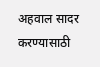अहवाल सादर करण्यासाठी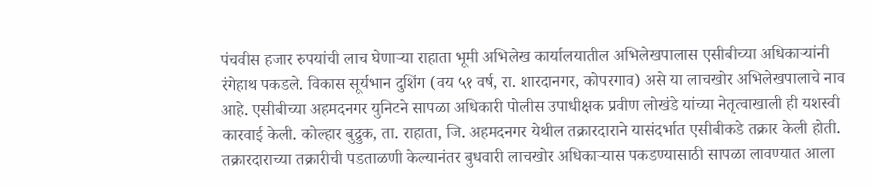पंचवीस हजार रुपयांची लाच घेणाऱ्या राहाता भूमी अभिलेख कार्यालयातील अभिलेखपालास एसीबीच्या अधिकाऱ्यांनी रंगेहाथ पकडले. विकास सूर्यभान दुशिंग (वय ५१ वर्ष, रा. शारदानगर, कोपरगाव) असे या लाचखोर अभिलेखपालाचे नाव आहे. एसीबीच्या अहमदनगर युनिटने सापळा अधिकारी पोलीस उपाधीक्षक प्रवीण लोखंडे यांच्या नेतृत्वाखाली ही यशस्वी कारवाई केली. कोल्हार बुद्रुक, ता. राहाता, जि. अहमदनगर येथील तक्रारदाराने यासंदर्भात एसीबीकडे तक्रार केली होती. तक्रारदाराच्या तक्रारीची पडताळणी केल्यानंतर बुधवारी लाचखोर अधिकाऱ्यास पकडण्यासाठी सापळा लावण्यात आला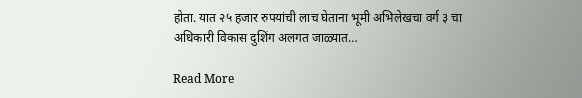होता. यात २५ हजार रुपयांची लाच घेताना भूमी अभिलेखचा वर्ग ३ चा अधिकारी विकास दुशिंग अलगत जाळ्यात…

Read More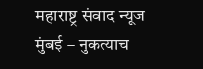महाराष्ट्र संवाद न्यूज मुंबई – नुकत्याच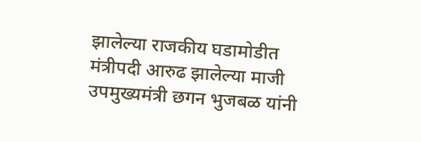झालेल्या राजकीय घडामोडीत मंत्रीपदी आरुढ झालेल्या माजी उपमुख्यमंत्री छगन भुजबळ यांनी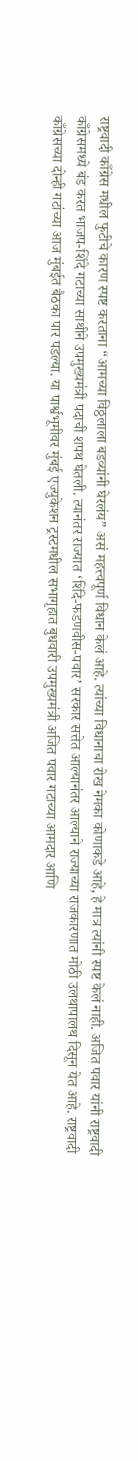राष्ट्रवादी काँग्रेस मधील फुटीचे कारण स्पष्ट करताना “आमच्या विठ्ठलाला बडव्यांनी घेरलंय” असं महत्त्वपूर्ण विधान केलं आहे. त्यांच्या विधानाचा रोख नेमका कोणाकडे आहे, हे मात्र त्यांनी स्पष्ट केलं नाही. अजित पवार यांनी राष्ट्रवादी काँग्रेसमध्ये बंड करत भाजप-शिंदे गटाच्या साथीने उपमुख्यमंत्री पदाची शपथ घेतली. त्यानंतर राज्यात ‘शिंदे-फडणवीस-पवार’ सरकार सत्तेत आल्यानंतर आल्याने राज्याच्या राजकारणात मोठी उलथापालथ दिसून येत आहे. राष्ट्रवादी काँग्रेसच्या दोन्ही गटांच्या आज मुंबईत बैठका पार पडल्या. या पार्श्वभूमीवर मुंबई एज्युकेशन ट्रस्टमधील सभागृहात बुधवारी उपमुख्यमंत्री अजित पवार गटाच्या आमदार आणि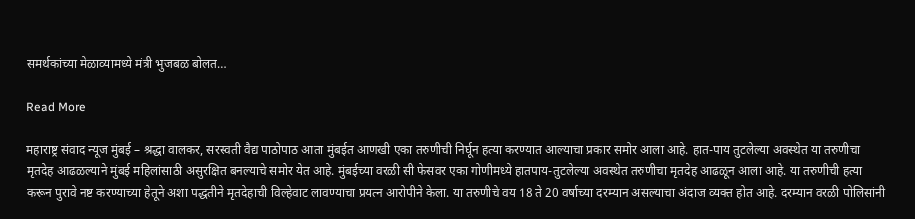समर्थकांच्या मेळाव्यामध्ये मंत्री भुजबळ बोलत…

Read More

महाराष्ट्र संवाद न्यूज मुंबई – श्रद्धा वालकर, सरस्वती वैद्य पाठोपाठ आता मुंबईत आणखी एका तरुणीची निर्घून हत्या करण्यात आल्याचा प्रकार समोर आला आहे. हात-पाय तुटलेल्या अवस्थेत या तरुणीचा मृतदेह आढळल्याने मुंबई महिलांसाठी असुरक्षित बनल्याचे समोर येत आहे. मुंबईच्या वरळी सी फेसवर एका गोणीमध्ये हातपाय-तुटलेल्या अवस्थेत तरुणीचा मृतदेह आढळून आला आहे. या तरुणीची हत्या करून पुरावे नष्ट करण्याच्या हेतूने अशा पद्धतीने मृतदेहाची विल्हेवाट लावण्याचा प्रयत्न आरोपीने केला. या तरुणीचे वय 18 ते 20 वर्षाच्या दरम्यान असल्याचा अंदाज व्यक्त होत आहे. दरम्यान वरळी पोलिसांनी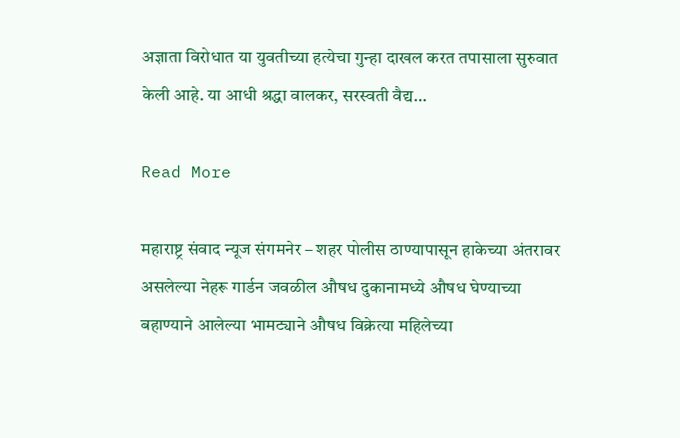अज्ञाता विरोधात या युवतीच्या हत्येचा गुन्हा दाखल करत तपासाला सुरुवात केली आहे. या आधी श्रद्धा वालकर, सरस्वती वैद्य…

Read More

महाराष्ट्र संवाद न्यूज संगमनेर – शहर पोलीस ठाण्यापासून हाकेच्या अंतरावर असलेल्या नेहरू गार्डन जवळील औषध दुकानामध्ये औषध घेण्याच्या बहाण्याने आलेल्या भामट्याने औषध विक्रेत्या महिलेच्या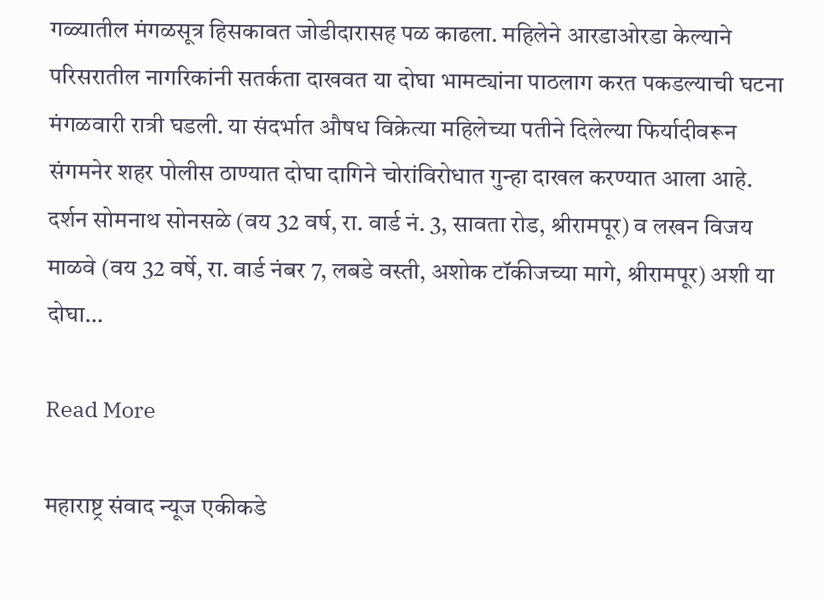गळ्यातील मंगळसूत्र हिसकावत जोडीदारासह पळ काढला. महिलेने आरडाओरडा केल्याने परिसरातील नागरिकांनी सतर्कता दाखवत या दोघा भामट्यांना पाठलाग करत पकडल्याची घटना मंगळवारी रात्री घडली. या संदर्भात औषध विक्रेत्या महिलेच्या पतीने दिलेल्या फिर्यादीवरून संगमनेर शहर पोलीस ठाण्यात दोघा दागिने चोरांविरोधात गुन्हा दाखल करण्यात आला आहे. दर्शन सोमनाथ सोनसळे (वय 32 वर्ष, रा. वार्ड नं. 3, सावता रोड, श्रीरामपूर) व लखन विजय माळवे (वय 32 वर्षे, रा. वार्ड नंबर 7, लबडे वस्ती, अशोक टॉकीजच्या मागे, श्रीरामपूर) अशी या दोघा…

Read More

महाराष्ट्र संवाद न्यूज एकीकडे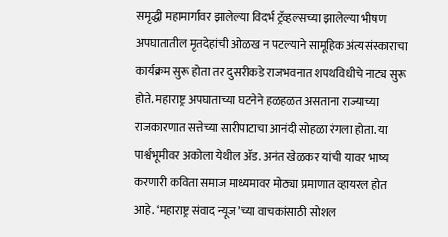समृद्धी महामार्गावर झालेल्या विदर्भ ट्रॅव्हल्सच्या झालेल्या भीषण अपघातातील मृतदेहांची ओळख न पटल्याने सामूहिक अंत्यसंस्काराचा कार्यक्रम सुरू होता तर दुसरीकडे राजभवनात शपथविधीचे नाट्य सुरू होते. महाराष्ट्र अपघाताच्या घटनेने हळहळत असताना राज्याच्या राजकारणात सत्तेच्या सारीपाटाचा आनंदी सोहळा रंगला होता. या पार्श्वभूमीवर अकोला येथील ॲड. अनंत खेळकर यांची यावर भाष्य करणारी कविता समाज माध्यमावर मोठ्या प्रमाणात व्हायरल होत आहे. ‘महाराष्ट्र संवाद न्यूज’च्या वाचकांसाठी सोशल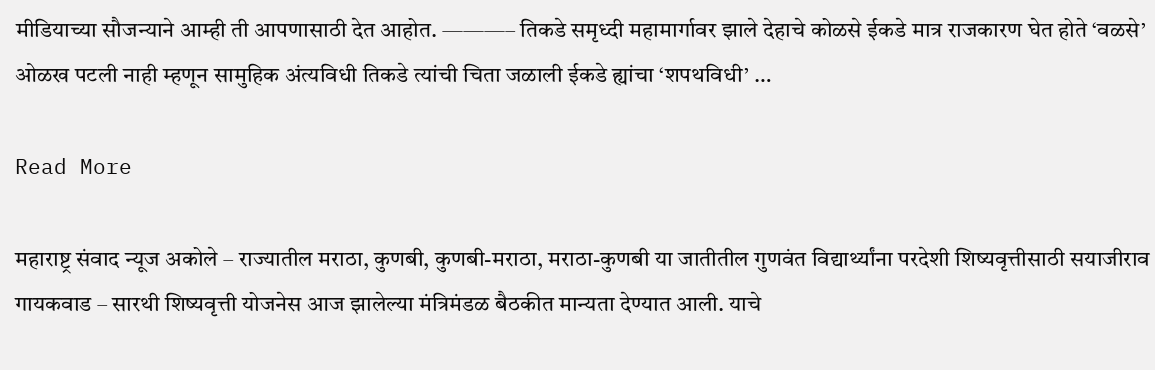मीडियाच्या सौजन्याने आम्ही ती आपणासाठी देत आहोत. ———– तिकडे समृध्दी महामार्गावर झाले देहाचे कोळसे ईकडे मात्र राजकारण घेत होते ‘वळसे’ ओळख पटली नाही म्हणून सामुहिक अंत्यविधी तिकडे त्यांची चिता जळाली ईकडे ह्यांचा ‘शपथविधी’ …

Read More

महाराष्ट्र संवाद न्यूज अकोले – राज्यातील मराठा, कुणबी, कुणबी-मराठा, मराठा-कुणबी या जातीतील गुणवंत विद्यार्थ्यांना परदेशी शिष्यवृत्तीसाठी सयाजीराव गायकवाड – सारथी शिष्यवृत्ती योजनेस आज झालेल्या मंत्रिमंडळ बैठकीत मान्यता देण्यात आली. याचे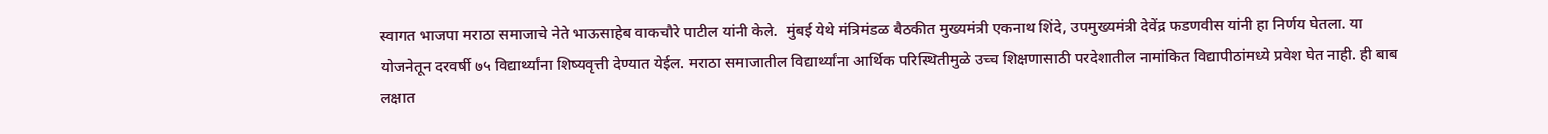स्वागत भाजपा मराठा समाजाचे नेते भाऊसाहेब वाकचौरे पाटील यांनी केले.  मुंबई येथे मंत्रिमंडळ बैठकीत मुख्यमंत्री एकनाथ शिंदे, उपमुख्यमंत्री देवेंद्र फडणवीस यांनी हा निर्णय घेतला. या योजनेतून दरवर्षी ७५ विद्यार्थ्यांना शिष्यवृत्ती देण्यात येईल. मराठा समाजातील विद्यार्थ्यांना आर्थिक परिस्थितीमुळे उच्च शिक्षणासाठी परदेशातील नामांकित विद्यापीठांमध्ये प्रवेश घेत नाही. ही बाब लक्षात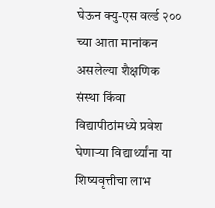घेऊन क्यु-एस वर्ल्ड २०० च्या आता मानांकन असलेल्या शैक्षणिक संस्था किंवा विद्यापीठांमध्ये प्रवेश घेणाऱ्या विद्यार्थ्यांना या शिष्यवृत्तीचा लाभ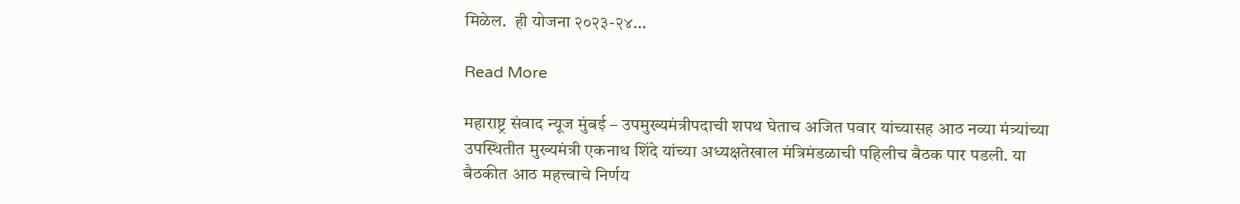मिळेल.  ही योजना २०२३-२४…

Read More

महाराष्ट्र संवाद न्यूज मुंबई – उपमुख्यमंत्रीपदाची शपथ घेताच अजित पवार यांच्यासह आठ नव्या मंत्र्यांच्या उपस्थितीत मुख्यमंत्री एकनाथ शिंदे यांच्या अध्यक्षतेखाल मंत्रिमंडळाची पहिलीच बैठक पार पडली. या बैठकीत आठ महत्त्वाचे निर्णय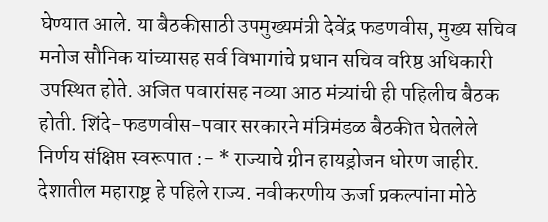घेण्यात आले. या बैठकीसाठी उपमुख्यमंत्री देवेंद्र फडणवीस, मुख्य सचिव मनोज सौनिक यांच्यासह सर्व विभागांचे प्रधान सचिव वरिष्ठ अधिकारी उपस्थित होते. अजित पवारांसह नव्या आठ मंत्र्यांची ही पहिलीच बैठक होती. शिंदे-फडणवीस-पवार सरकारने मंत्रिमंडळ बैठकीत घेतलेले निर्णय संक्षिप्त स्वरूपात :- * राज्याचे ग्रीन हायड्रोजन धोरण जाहीर. देशातील महाराष्ट्र हे पहिले राज्य. नवीकरणीय ऊर्जा प्रकल्पांना मोठे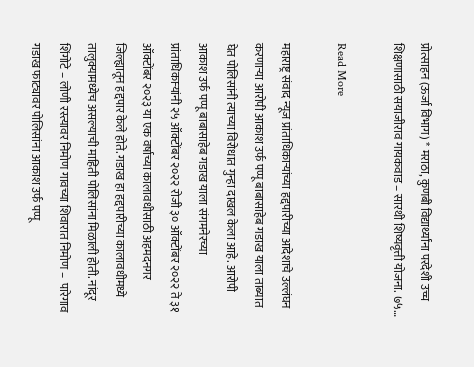प्रोत्साहन (ऊर्जा विभाग) * मराठा, कुणबी विद्यार्थ्यांना परदेशी उच्च शिक्षणासाठी सयाजीराव गायकवाड – सारथी शिष्यवृत्ती योजना. ७५…

Read More

महाराष्ट्र संवाद न्यूज प्रांताधिकाऱ्यांच्या हद्दपारीच्या आदेशाचे उल्लंघन करणाऱ्या आरोपी आकाश उर्फ पप्पू बाबासाहेब गडाख याला ताब्यात घेत पोलिसांनी त्याच्या विरोधात गुन्हा दाखल केला आहे. आरोपी आकाश उर्फ पप्पू बाबासाहेब गडाख याला संगमनेरच्या प्रांताधिकार्‍यांनी २५ ऑक्टोंबर २०२२ रोजी ३० ऑक्टोंबर २०२२ ते ३१ ऑक्टोंबर २०२३ या एक वर्षाच्या कालावधीसाठी अहमदनगर जिल्ह्यातून हद्दपार केले होते. गडाख हा हद्दपारीच्या कालावधीमध्ये तालुक्यामध्येच असल्याची माहिती पोलिसांना मिळाली होती. नांदूर शिंगोटे – लोणी रस्त्यावर निमोण गावच्या शिवारात निमोण –  पारेगाव गडाख फाट्यावर पोलिसांना आकाश उर्फ पप्पू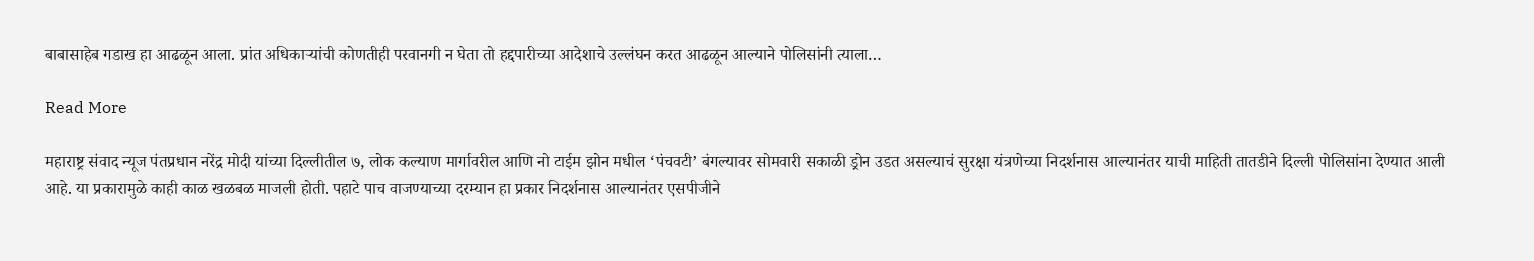बाबासाहेब गडाख हा आढळून आला. प्रांत अधिकाऱ्यांची कोणतीही परवानगी न घेता तो हद्दपारीच्या आदेशाचे उल्लंघन करत आढळून आल्याने पोलिसांनी त्याला…

Read More

महाराष्ट्र संवाद न्यूज पंतप्रधान नरेंद्र मोदी यांच्या दिल्लीतील ७, लोक कल्याण मार्गावरील आणि नो टाईम झोन मधील ‘पंचवटी’ बंगल्यावर सोमवारी सकाळी ड्रोन उडत असल्याचं सुरक्षा यंत्रणेच्या निदर्शनास आल्यानंतर याची माहिती तातडीने दिल्ली पोलिसांना देण्यात आली आहे. या प्रकारामुळे काही काळ खळबळ माजली होती. पहाटे पाच वाजण्याच्या दरम्यान हा प्रकार निदर्शनास आल्यानंतर एसपीजीने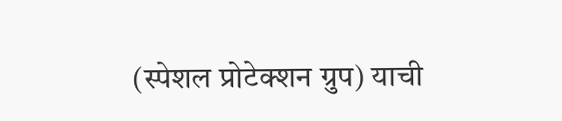(स्पेशल प्रोटेक्शन ग्रुप) याची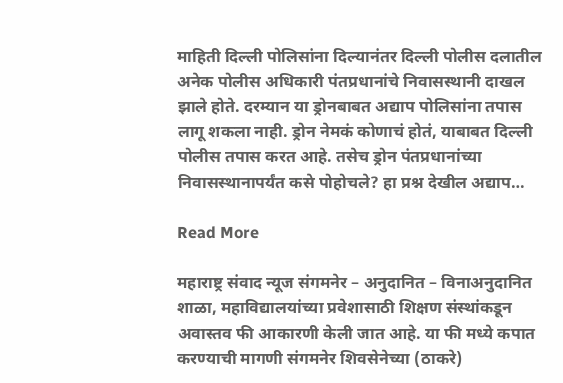माहिती दिल्ली पोलिसांना दिल्यानंतर दिल्ली पोलीस दलातील अनेक पोलीस अधिकारी पंतप्रधानांचे निवासस्थानी दाखल झाले होते. दरम्यान या ड्रोनबाबत अद्याप पोलिसांना तपास लागू शकला नाही. ड्रोन नेमकं कोणाचं होतं, याबाबत दिल्ली पोलीस तपास करत आहे. तसेच ड्रोन पंतप्रधानांच्या निवासस्थानापर्यंत कसे पोहोचले? हा प्रश्न देखील अद्याप…

Read More

महाराष्ट्र संवाद न्यूज संगमनेर – अनुदानित – विनाअनुदानित शाळा, महाविद्यालयांच्या प्रवेशासाठी शिक्षण संस्थांकडून अवास्तव फी आकारणी केली जात आहे. या फी मध्ये कपात करण्याची मागणी संगमनेर शिवसेनेच्या (ठाकरे)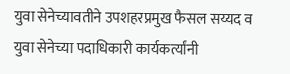युवा सेनेच्यावतीने उपशहरप्रमुख फैसल सय्यद व युवा सेनेच्या पदाधिकारी कार्यकर्त्यांनी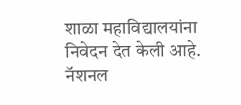शाळा महाविद्यालयांना निवेदन देत केली आहे. नॅशनल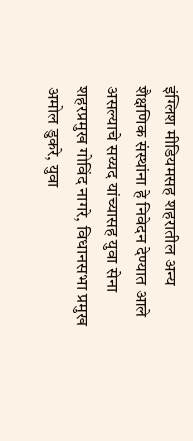इंग्लिश मीडियमसह शहरातील अन्य शैक्षणिक संस्थांना हे निवेदन देण्यात आले असल्याचे सय्यद यांच्यासह युवा सेना शहरप्रमुख गोविंद नागरे, विधानसभा प्रमुख अमोल डुकरे, युवा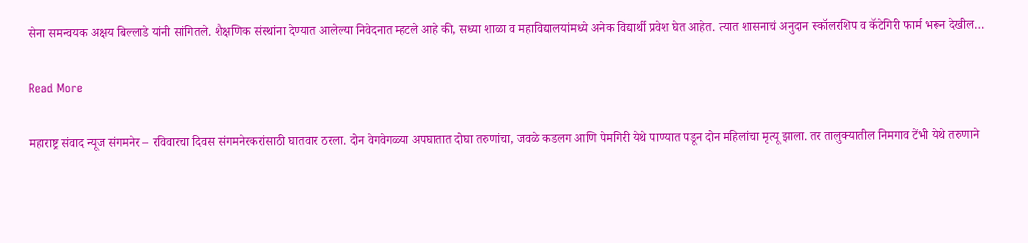सेना समन्वयक अक्षय बिल्लाडे यांनी सांगितले. शैक्षणिक संस्थांना देण्यात आलेल्या निवेदनात म्हटले आहे की, सध्या शाळा व महाविद्यालयांमध्ये अनेक विद्यार्थी प्रवेश घेत आहेत. त्यात शासनाचं अनुदान स्कॉलरशिप व कॅटेगिरी फार्म भरून देखील…

Read More

महाराष्ट्र संवाद न्यूज संगमनेर – रविवारचा दिवस संगमनेरकरांसाठी घातवार ठरला. दोन वेगवेगळ्या अपघातात दोघा तरुणांचा, जवळे कडलग आणि पेमगिरी येथे पाण्यात पडून दोन महिलांचा मृत्यू झाला. तर तालुक्यातील निमगाव टेंभी येथे तरुणाने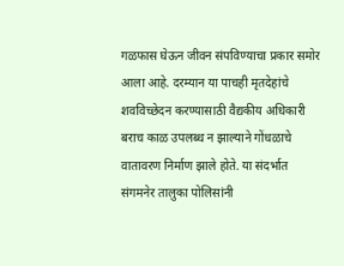गळफास घेऊन जीवन संपविण्याचा प्रकार समोर आला आहे. दरम्यान या पाचही मृतदेहांचे शवविच्छेदन करण्यासाठी वैद्यकीय अधिकारी बराच काळ उपलब्ध न झाल्याने गोंधळाचे वातावरण निर्माण झाले होते. या संदर्भात संगमनेर तालुका पोलिसांनी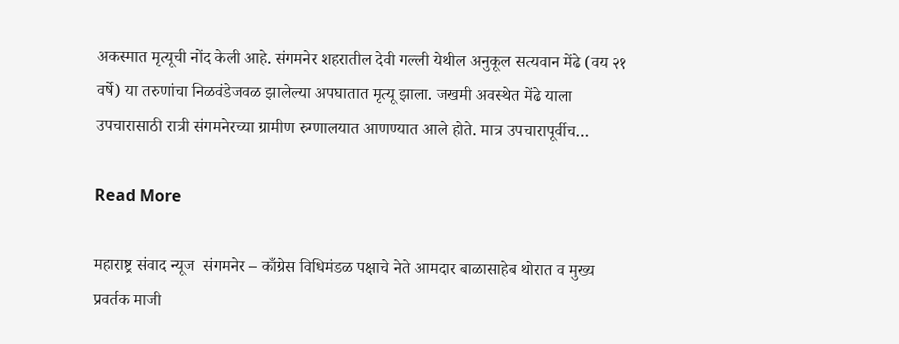अकस्मात मृत्यूची नोंद केली आहे. संगमनेर शहरातील देवी गल्ली येथील अनुकूल सत्यवान मेंढे (वय २१ वर्षे) या तरुणांचा निळवंडेजवळ झालेल्या अपघातात मृत्यू झाला. जखमी अवस्थेत मेंढे याला उपचारासाठी रात्री संगमनेरच्या ग्रामीण रुग्णालयात आणण्यात आले होते. मात्र उपचारापूर्वीच…

Read More

महाराष्ट्र संवाद न्यूज  संगमनेर – काँग्रेस विधिमंडळ पक्षाचे नेते आमदार बाळासाहेब थोरात व मुख्य प्रवर्तक माजी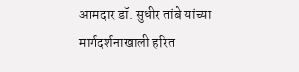आमदार डॉ. सुधीर तांबे यांच्या मार्गदर्शनाखाली हरित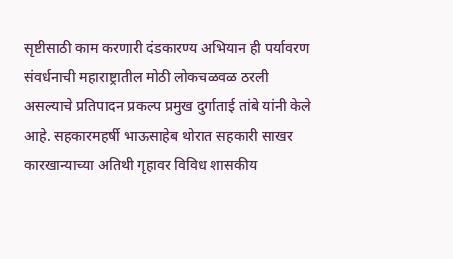सृष्टीसाठी काम करणारी दंडकारण्य अभियान ही पर्यावरण संवर्धनाची महाराष्ट्रातील मोठी लोकचळवळ ठरली असल्याचे प्रतिपादन प्रकल्प प्रमुख दुर्गाताई तांबे यांनी केले आहे. सहकारमहर्षी भाऊसाहेब थोरात सहकारी साखर कारखान्याच्या अतिथी गृहावर विविध शासकीय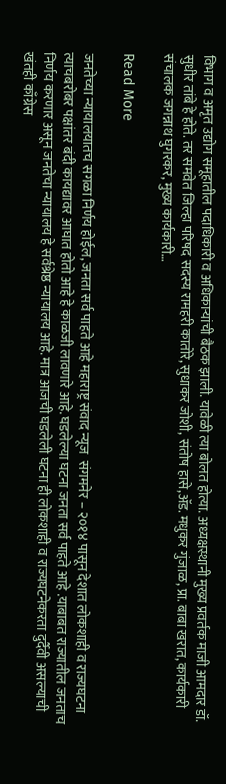विभाग व अमृत उद्योग समूहातील पदाधिकारी व अधिकाऱ्यांची बैठक झाली. यावेळी त्या बोलत होत्या. अध्यक्षस्थानी मुख्य प्रवर्तक माजी आमदार डॉ. सुधीर तांबे हे होते. तर समवेत जिल्हा परिषद सदस्य रामहरी कातोरे, सुधाकर जोशी, संतोष हासे,ॲड. मधुकर गुंजाळ, प्रा. बाबा खरात, कार्यकारी संचालक जगन्नाथ घुगरकर, मुख्य कार्यकारी…

Read More

जनतेच्या न्यायालयातच सगळा निर्णय होईल, जनता सर्व पाहते आहे महाराष्ट्र संवाद न्यूज  संगमनेर – २०१४ पासून देशात लोकशाही व राज्यघटना त्याचबरोबर पक्षांतर बंदी कायद्यावर आघात होतो आहे हे काळजी लावणारे आहे. घडलेल्या घटना जनता सर्व पाहते आहे .याबाबत राज्यातील जनताच निर्णय करणार असून जनतेचा न्यायालय हे सर्वश्रेष्ठ न्यायालय आहे. मात्र आजची घडलेली घटना ही लोकशाही व राज्यघटनेकरता दुर्दैवी असल्याची खंतही काँग्रेस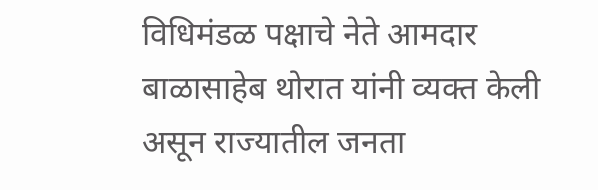विधिमंडळ पक्षाचे नेते आमदार बाळासाहेब थोरात यांनी व्यक्त केली असून राज्यातील जनता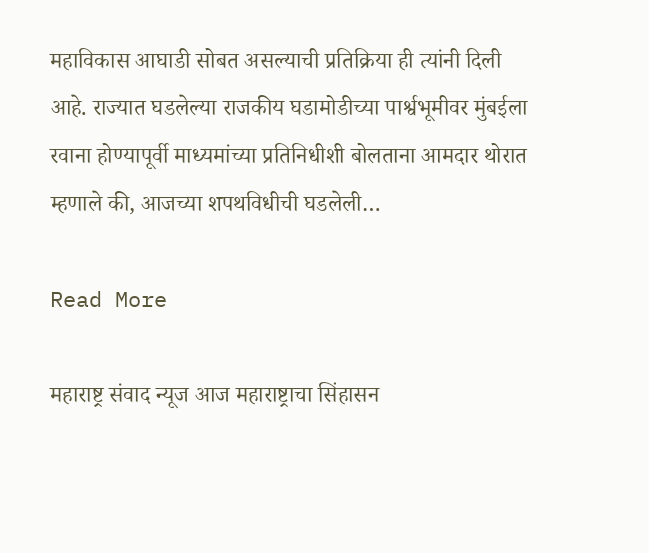महाविकास आघाडी सोबत असल्याची प्रतिक्रिया ही त्यांनी दिली आहे. राज्यात घडलेल्या राजकीय घडामोडीच्या पार्श्वभूमीवर मुंबईला रवाना होण्यापूर्वी माध्यमांच्या प्रतिनिधीशी बोलताना आमदार थोरात म्हणाले की, आजच्या शपथविधीची घडलेली…

Read More

महाराष्ट्र संवाद न्यूज आज महाराष्ट्राचा सिंहासन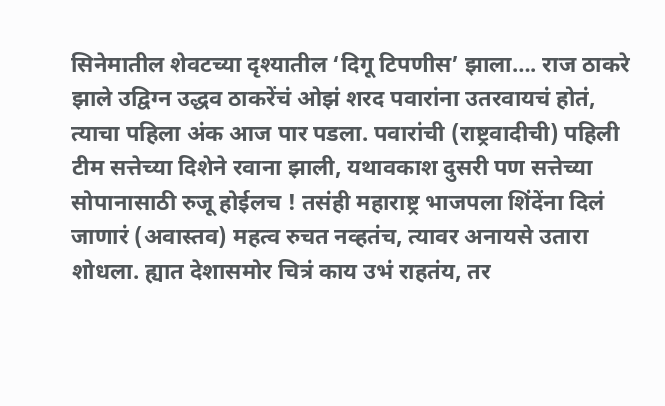सिनेमातील शेवटच्या दृश्यातील ‘दिगू टिपणीस’ झाला…. राज ठाकरे झाले उद्विग्न उद्धव ठाकरेंचं ओझं शरद पवारांना उतरवायचं होतं, त्याचा पहिला अंक आज पार पडला. पवारांची (राष्ट्रवादीची) पहिली टीम सत्तेच्या दिशेने रवाना झाली, यथावकाश दुसरी पण सत्तेच्या सोपानासाठी रुजू होईलच ! तसंही महाराष्ट्र भाजपला शिंदेंना दिलं जाणारं (अवास्तव) महत्व रुचत नव्हतंच, त्यावर अनायसे उतारा शोधला. ह्यात देशासमोर चित्रं काय उभं राहतंय, तर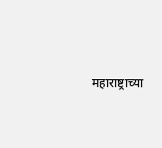महाराष्ट्राच्या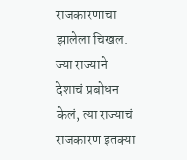राजकारणाचा झालेला चिखल. ज्या राज्याने देशाचं प्रबोधन केलं, त्या राज्याचं राजकारण इतक्या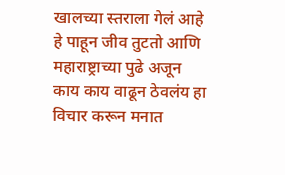खालच्या स्तराला गेलं आहे हे पाहून जीव तुटतो आणि महाराष्ट्राच्या पुढे अजून काय काय वाढून ठेवलंय हा विचार करून मनात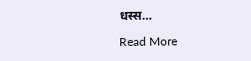धस्स…

Read More